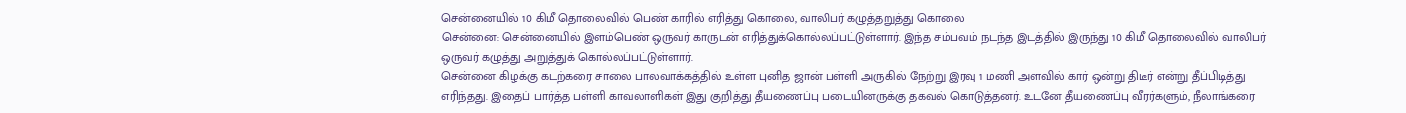சென்னையில் 10 கிமீ தொலைவில் பெண் காரில் எரித்து கொலை, வாலிபர் கழுத்தறுத்து கொலை
சென்னை: சென்னையில் இளம்பெண் ஒருவர் காருடன் எரித்துக்கொல்லப்பட்டுள்ளார். இந்த சம்பவம் நடந்த இடத்தில் இருந்து 10 கிமீ தொலைவில் வாலிபர் ஒருவர் கழுத்து அறுத்துக் கொல்லப்பட்டுள்ளார்.
சென்னை கிழக்கு கடற்கரை சாலை பாலவாக்கத்தில் உள்ள புனித ஜான் பள்ளி அருகில் நேற்று இரவு 1 மணி அளவில் கார் ஒன்று திடீர் என்று தீப்பிடித்து எரிந்தது. இதைப் பார்த்த பள்ளி காவலாளிகள் இது குறித்து தீயணைப்பு படையினருக்கு தகவல் கொடுத்தனர். உடனே தீயணைப்பு வீரர்களும், நீலாங்கரை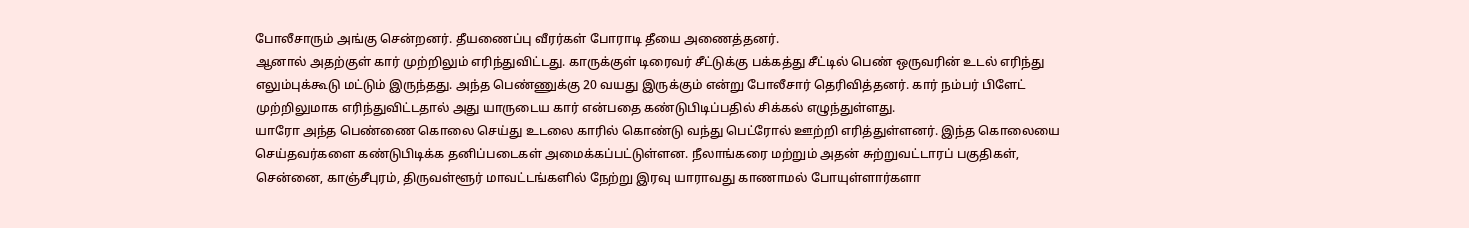போலீசாரும் அங்கு சென்றனர். தீயணைப்பு வீரர்கள் போராடி தீயை அணைத்தனர்.
ஆனால் அதற்குள் கார் முற்றிலும் எரிந்துவிட்டது. காருக்குள் டிரைவர் சீட்டுக்கு பக்கத்து சீட்டில் பெண் ஒருவரின் உடல் எரிந்து எலும்புக்கூடு மட்டும் இருந்தது. அந்த பெண்ணுக்கு 20 வயது இருக்கும் என்று போலீசார் தெரிவித்தனர். கார் நம்பர் பிளேட் முற்றிலுமாக எரிந்துவிட்டதால் அது யாருடைய கார் என்பதை கண்டுபிடிப்பதில் சிக்கல் எழுந்துள்ளது.
யாரோ அந்த பெண்ணை கொலை செய்து உடலை காரில் கொண்டு வந்து பெட்ரோல் ஊற்றி எரித்துள்ளனர். இந்த கொலையை செய்தவர்களை கண்டுபிடிக்க தனிப்படைகள் அமைக்கப்பட்டுள்ளன. நீலாங்கரை மற்றும் அதன் சுற்றுவட்டாரப் பகுதிகள், சென்னை, காஞ்சீபுரம், திருவள்ளூர் மாவட்டங்களில் நேற்று இரவு யாராவது காணாமல் போயுள்ளார்களா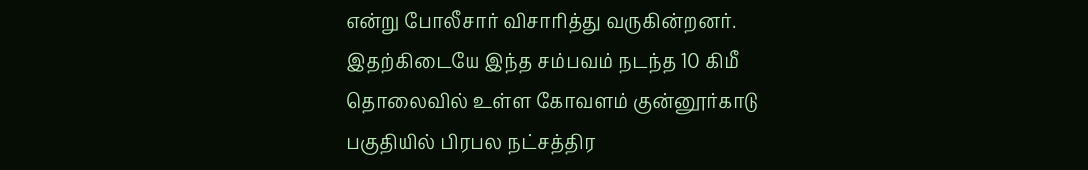என்று போலீசார் விசாரித்து வருகின்றனர்.
இதற்கிடையே இந்த சம்பவம் நடந்த 10 கிமீ தொலைவில் உள்ள கோவளம் குன்னூர்காடு பகுதியில் பிரபல நட்சத்திர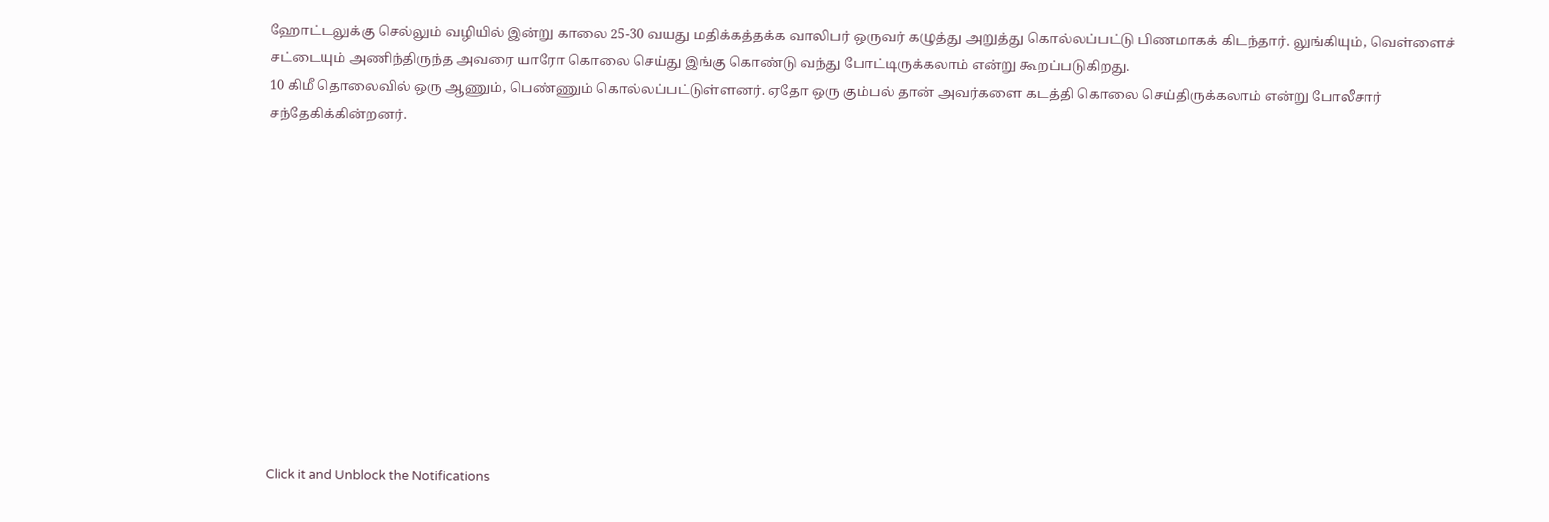ஹோட்டலுக்கு செல்லும் வழியில் இன்று காலை 25-30 வயது மதிக்கத்தக்க வாலிபர் ஒருவர் கழுத்து அறுத்து கொல்லப்பட்டு பிணமாகக் கிடந்தார். லுங்கியும், வெள்ளைச் சட்டையும் அணிந்திருந்த அவரை யாரோ கொலை செய்து இங்கு கொண்டு வந்து போட்டிருக்கலாம் என்று கூறப்படுகிறது.
10 கிமீ தொலைவில் ஒரு ஆணும், பெண்ணும் கொல்லப்பட்டுள்ளனர். ஏதோ ஒரு கும்பல் தான் அவர்களை கடத்தி கொலை செய்திருக்கலாம் என்று போலீசார் சந்தேகிக்கின்றனர்.












Click it and Unblock the Notifications